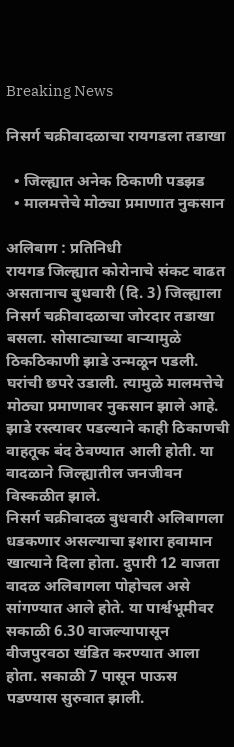Breaking News

निसर्ग चक्रीवादळाचा रायगडला तडाखा

  • जिल्ह्यात अनेक ठिकाणी पडझड
  • मालमत्तेचे मोठ्या प्रमाणात नुकसान

अलिबाग : प्रतिनिधी
रायगड जिल्ह्यात कोरोनाचे संकट वाढत असतानाच बुधवारी (दि. 3) जिल्ह्याला निसर्ग चक्रीवादळाचा जोरदार तडाखा बसला. सोसाट्याच्या वार्‍यामुळे ठिकठिकाणी झाडे उन्मळून पडली. घरांची छपरे उडाली. त्यामुळे मालमत्तेचे मोठ्या प्रमाणावर नुकसान झाले आहे. झाडे रस्त्यावर पडल्याने काही ठिकाणची वाहतूक बंद ठेवण्यात आली होती. या वादळाने जिल्ह्यातील जनजीवन विस्कळीत झाले.
निसर्ग चक्रीवादळ बुधवारी अलिबागला धडकणार असल्याचा इशारा हवामान खात्याने दिला होता. दुपारी 12 वाजता वादळ अलिबागला पोहोचल असे सांगण्यात आले होते. या पार्श्वभूमीवर सकाळी 6.30 वाजल्यापासून वीजपुरवठा खंडित करण्यात आला होता. सकाळी 7 पासून पाऊस पडण्यास सुरुवात झाली.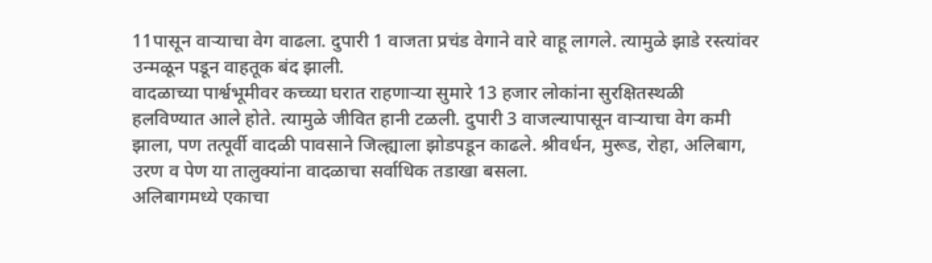11पासून वार्‍याचा वेग वाढला. दुपारी 1 वाजता प्रचंड वेगाने वारे वाहू लागले. त्यामुळे झाडे रस्त्यांवर उन्मळून पडून वाहतूक बंद झाली.
वादळाच्या पार्श्वभूमीवर कच्च्या घरात राहणार्‍या सुमारे 13 हजार लोकांना सुरक्षितस्थळी हलविण्यात आले होते. त्यामुळे जीवित हानी टळली. दुपारी 3 वाजल्यापासून वार्‍याचा वेग कमी झाला, पण तत्पूर्वी वादळी पावसाने जिल्ह्याला झोडपडून काढले. श्रीवर्धन, मुरूड, रोहा, अलिबाग, उरण व पेण या तालुक्यांना वादळाचा सर्वाधिक तडाखा बसला.
अलिबागमध्ये एकाचा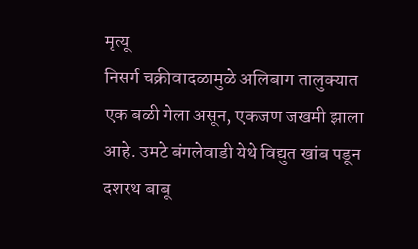मृत्यू
निसर्ग चक्रीवादळामुळे अलिबाग तालुक्यात एक बळी गेला असून, एकजण जखमी झाला आहे. उमटे बंगलेवाडी येथे विद्युत खांब पडून दशरथ बाबू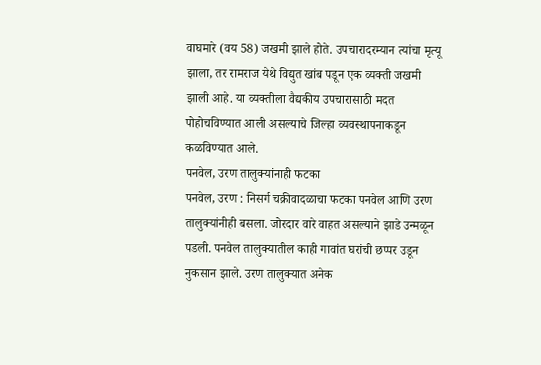वाघमारे (वय 58) जखमी झाले होते. उपचारादरम्यान त्यांचा मृत्यू झाला, तर रामराज येथे विद्युत खांब पडून एक व्यक्ती जखमी झाली आहे. या व्यक्तीला वैद्यकीय उपचारासाठी मदत पोहोचविण्यात आली असल्याचे जिल्हा व्यवस्थापनाकडून कळविण्यात आले.
पनवेल, उरण तालुक्यांनाही फटका
पनवेल, उरण : निसर्ग चक्रीवादळाचा फटका पनवेल आणि उरण तालुक्यांनीही बसला. जोरदार वारे वाहत असल्याने झाडे उन्मळून पडली. पनवेल तालुक्यातील काही गावांत घरांची छप्पर उडून नुकसान झाले. उरण तालुक्यात अनेक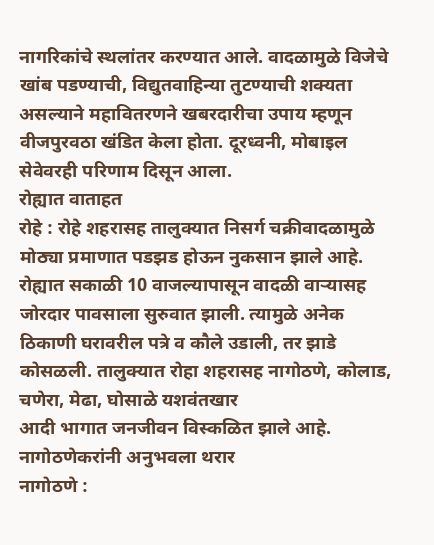नागरिकांचे स्थलांतर करण्यात आले. वादळामुळे विजेचे खांब पडण्याची, विद्युतवाहिन्या तुटण्याची शक्यता असल्याने महावितरणने खबरदारीचा उपाय म्हणून वीजपुरवठा खंडित केला होता. दूरध्वनी, मोबाइल सेवेवरही परिणाम दिसून आला.
रोह्यात वाताहत
रोहे : रोहे शहरासह तालुक्यात निसर्ग चक्रीवादळामुळे मोठ्या प्रमाणात पडझड होऊन नुकसान झाले आहे. रोह्यात सकाळी 10 वाजल्यापासून वादळी वार्‍यासह जोरदार पावसाला सुरुवात झाली. त्यामुळे अनेक ठिकाणी घरावरील पत्रे व कौले उडाली, तर झाडे कोसळली. तालुक्यात रोहा शहरासह नागोठणे, कोलाड, चणेरा, मेढा, घोसाळे यशवंतखार
आदी भागात जनजीवन विस्कळित झाले आहे.
नागोठणेकरांनी अनुभवला थरार
नागोठणे :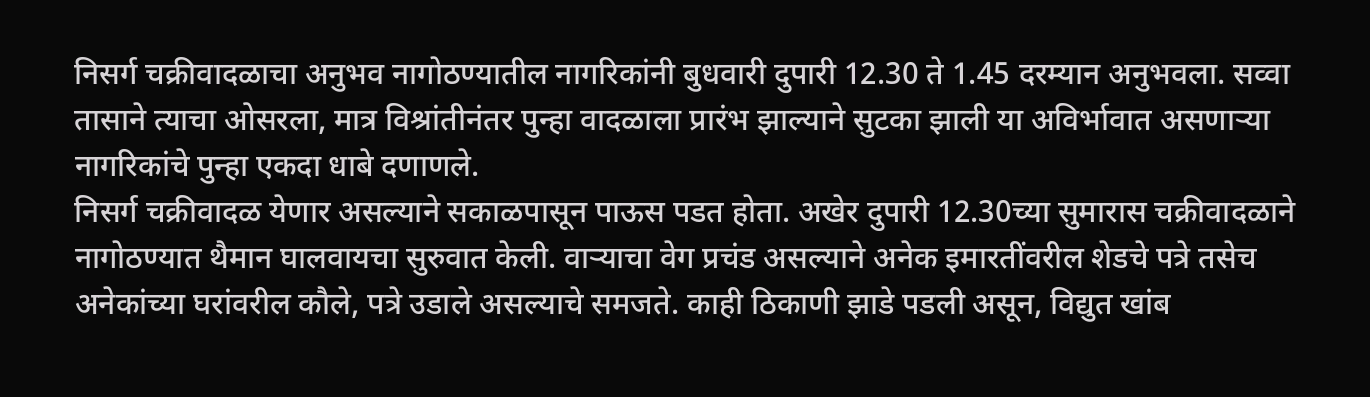निसर्ग चक्रीवादळाचा अनुभव नागोठण्यातील नागरिकांनी बुधवारी दुपारी 12.30 ते 1.45 दरम्यान अनुभवला. सव्वा तासाने त्याचा ओसरला, मात्र विश्रांतीनंतर पुन्हा वादळाला प्रारंभ झाल्याने सुटका झाली या अविर्भावात असणार्‍या नागरिकांचे पुन्हा एकदा धाबे दणाणले.
निसर्ग चक्रीवादळ येणार असल्याने सकाळपासून पाऊस पडत होता. अखेर दुपारी 12.30च्या सुमारास चक्रीवादळाने नागोठण्यात थैमान घालवायचा सुरुवात केली. वार्‍याचा वेग प्रचंड असल्याने अनेक इमारतींवरील शेडचे पत्रे तसेच अनेकांच्या घरांवरील कौले, पत्रे उडाले असल्याचे समजते. काही ठिकाणी झाडे पडली असून, विद्युत खांब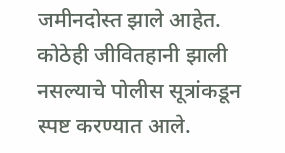जमीनदोस्त झाले आहेत. कोठेही जीवितहानी झाली नसल्याचे पोलीस सूत्रांकडून स्पष्ट करण्यात आले.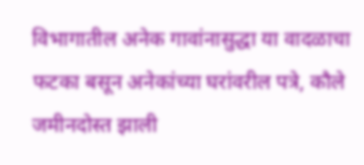विभागातील अनेक गावांनासुद्धा या वादळाचा फटका बसून अनेकांच्या घरांवरील पत्रे, कौले जमीनदोस्त झाली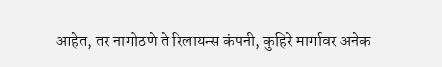आहेत, तर नागोठणे ते रिलायन्स कंपनी, कुहिरे मार्गावर अनेक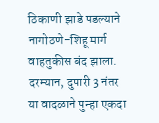ठिकाणी झाडे पडल्याने नागोठणे-शिहू मार्ग वाहतुकीस बंद झाला. दरम्यान, दुपारी 3 नंतर या वादळाने पुन्हा एकदा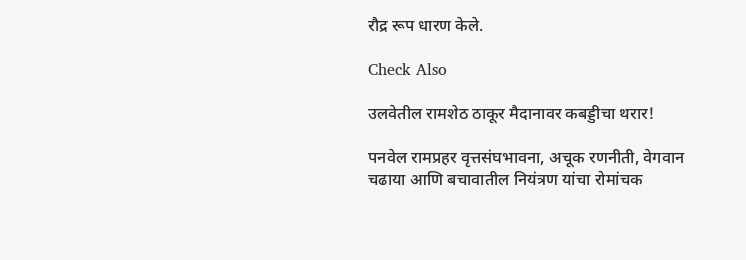रौद्र रूप धारण केले.

Check Also

उलवेतील रामशेठ ठाकूर मैदानावर कबड्डीचा थरार!

पनवेल रामप्रहर वृत्तसंघभावना, अचूक रणनीती, वेगवान चढाया आणि बचावातील नियंत्रण यांचा रोमांचक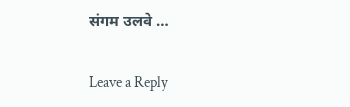संगम उलवे …

Leave a Reply